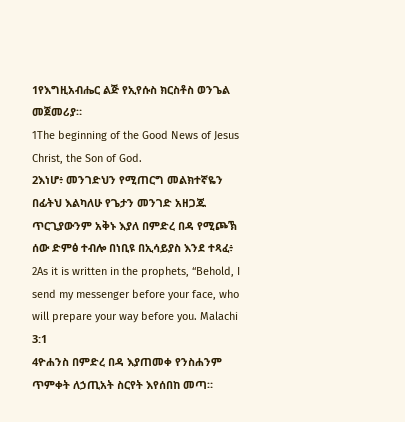1የእግዚአብሔር ልጅ የኢየሱስ ክርስቶስ ወንጌል መጀመሪያ።
1The beginning of the Good News of Jesus Christ, the Son of God.
2እነሆ፥ መንገድህን የሚጠርግ መልክተኛዬን በፊትህ እልካለሁ የጌታን መንገድ አዘጋጁ ጥርጊያውንም አቅኑ እያለ በምድረ በዳ የሚጮኽ ሰው ድምፅ ተብሎ በነቢዩ በኢሳይያስ እንደ ተጻፈ፥
2As it is written in the prophets, “Behold, I send my messenger before your face, who will prepare your way before you. Malachi 3:1
4ዮሐንስ በምድረ በዳ እያጠመቀ የንስሐንም ጥምቀት ለኃጢአት ስርየት እየሰበከ መጣ።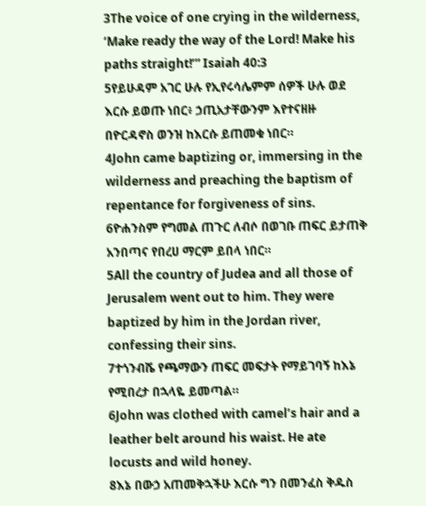3The voice of one crying in the wilderness, ‘Make ready the way of the Lord! Make his paths straight!’” Isaiah 40:3
5የይሁዳም አገር ሁሉ የኢየሩሳሌምም ሰዎች ሁሉ ወደ እርሱ ይወጡ ነበር፥ ኃጢአታቸውንም እየተናዘዙ በዮርዳኖስ ወንዝ ከእርሱ ይጠመቁ ነበር።
4John came baptizing or, immersing in the wilderness and preaching the baptism of repentance for forgiveness of sins.
6ዮሐንስም የግመል ጠጉር ለብሶ በወገቡ ጠፍር ይታጠቅ አንበጣና የበረሀ ማርም ይበላ ነበር።
5All the country of Judea and all those of Jerusalem went out to him. They were baptized by him in the Jordan river, confessing their sins.
7ተጎንብሼ የጫማውን ጠፍር መፍታት የማይገባኝ ከእኔ የሚበረታ በኋላዬ ይመጣል።
6John was clothed with camel’s hair and a leather belt around his waist. He ate locusts and wild honey.
8እኔ በውኃ አጠመቅኋችሁ እርሱ ግን በመንፈስ ቅዱስ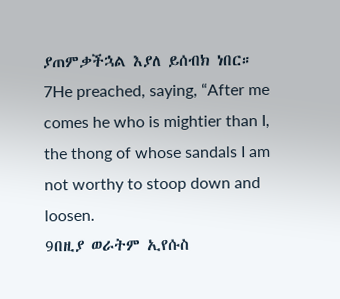ያጠምቃችኋል እያለ ይሰብክ ነበር።
7He preached, saying, “After me comes he who is mightier than I, the thong of whose sandals I am not worthy to stoop down and loosen.
9በዚያ ወራትም ኢየሱስ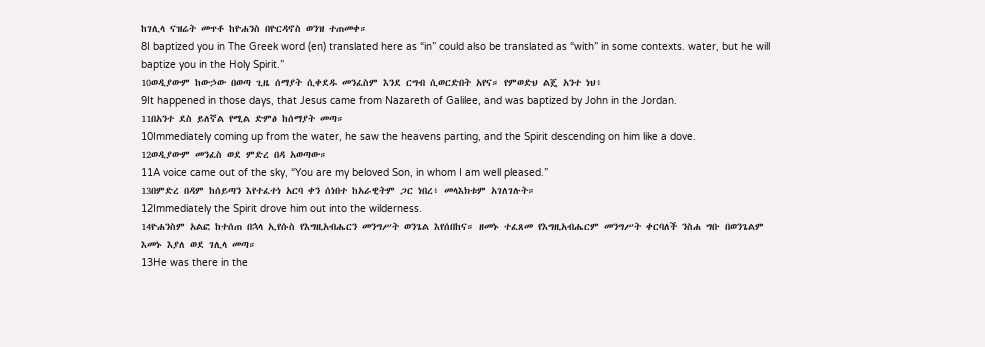ከገሊላ ናዝሬት መጥቶ ከዮሐንስ በዮርዳኖስ ወንዝ ተጠመቀ።
8I baptized you in The Greek word (en) translated here as “in” could also be translated as “with” in some contexts. water, but he will baptize you in the Holy Spirit.”
10ወዲያውም ከውኃው በወጣ ጊዜ ሰማያት ሲቀደዱ መንፈስም እንደ ርግብ ሲወርድበት አየና። የምወድህ ልጄ አንተ ነህ፥
9It happened in those days, that Jesus came from Nazareth of Galilee, and was baptized by John in the Jordan.
11በአንተ ደስ ይለኛል የሚል ድምፅ ከሰማያት መጣ።
10Immediately coming up from the water, he saw the heavens parting, and the Spirit descending on him like a dove.
12ወዲያውም መንፈስ ወደ ምድረ በዳ አወጣው።
11A voice came out of the sky, “You are my beloved Son, in whom I am well pleased.”
13በምድረ በዳም ከሰይጣን እየተፈተነ አርባ ቀን ሰነበተ ከአራዊትም ጋር ነበረ፥ መላእክቱም አገለገሉት።
12Immediately the Spirit drove him out into the wilderness.
14ዮሐንስም አልፎ ከተሰጠ በኋላ ኢየሱስ የእግዚአብሔርን መንግሥት ወንጌል እየሰበከና። ዘመኑ ተፈጸመ የእግዚአብሔርም መንግሥት ቀርባለች ንስሐ ግቡ በወንጌልም እመኑ እያለ ወደ ገሊላ መጣ።
13He was there in the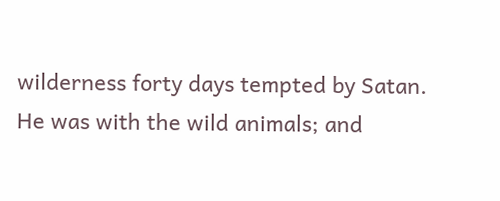wilderness forty days tempted by Satan. He was with the wild animals; and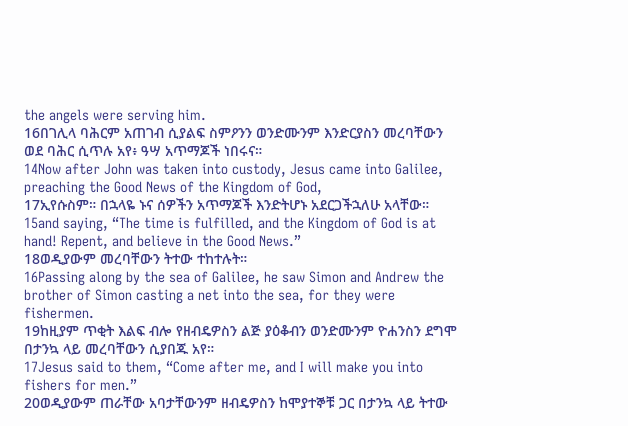the angels were serving him.
16በገሊላ ባሕርም አጠገብ ሲያልፍ ስምዖንን ወንድሙንም እንድርያስን መረባቸውን ወደ ባሕር ሲጥሉ አየ፥ ዓሣ አጥማጆች ነበሩና።
14Now after John was taken into custody, Jesus came into Galilee, preaching the Good News of the Kingdom of God,
17ኢየሱስም። በኋላዬ ኑና ሰዎችን አጥማጆች እንድትሆኑ አደርጋችኋለሁ አላቸው።
15and saying, “The time is fulfilled, and the Kingdom of God is at hand! Repent, and believe in the Good News.”
18ወዲያውም መረባቸውን ትተው ተከተሉት።
16Passing along by the sea of Galilee, he saw Simon and Andrew the brother of Simon casting a net into the sea, for they were fishermen.
19ከዚያም ጥቂት እልፍ ብሎ የዘብዴዎስን ልጅ ያዕቆብን ወንድሙንም ዮሐንስን ደግሞ በታንኳ ላይ መረባቸውን ሲያበጁ አየ።
17Jesus said to them, “Come after me, and I will make you into fishers for men.”
20ወዲያውም ጠራቸው አባታቸውንም ዘብዴዎስን ከሞያተኞቹ ጋር በታንኳ ላይ ትተው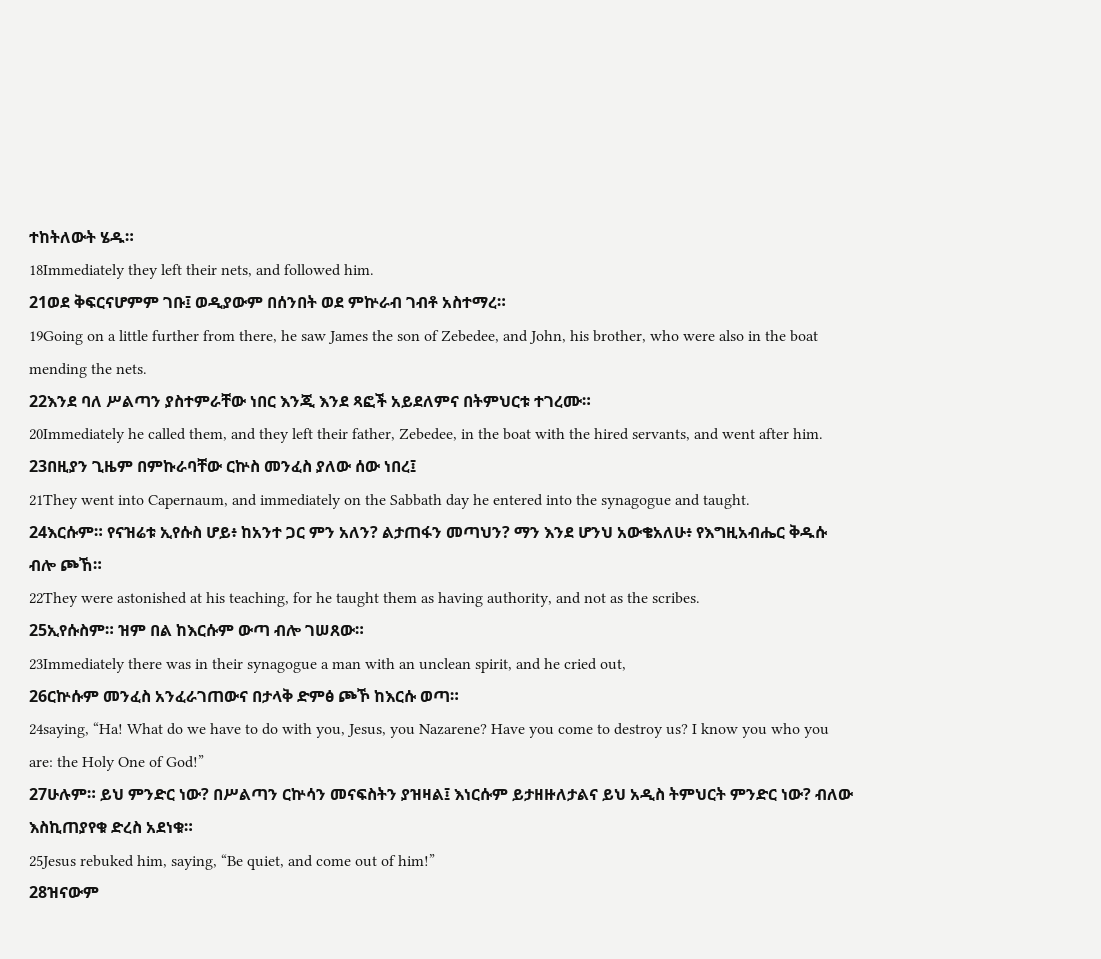ተከትለውት ሄዱ።
18Immediately they left their nets, and followed him.
21ወደ ቅፍርናሆምም ገቡ፤ ወዲያውም በሰንበት ወደ ምኵራብ ገብቶ አስተማረ።
19Going on a little further from there, he saw James the son of Zebedee, and John, his brother, who were also in the boat mending the nets.
22እንደ ባለ ሥልጣን ያስተምራቸው ነበር እንጂ እንደ ጻፎች አይደለምና በትምህርቱ ተገረሙ።
20Immediately he called them, and they left their father, Zebedee, in the boat with the hired servants, and went after him.
23በዚያን ጊዜም በምኩራባቸው ርኵስ መንፈስ ያለው ሰው ነበረ፤
21They went into Capernaum, and immediately on the Sabbath day he entered into the synagogue and taught.
24እርሱም። የናዝሬቱ ኢየሱስ ሆይ፥ ከአንተ ጋር ምን አለን? ልታጠፋን መጣህን? ማን እንደ ሆንህ አውቄአለሁ፥ የእግዚአብሔር ቅዱሱ ብሎ ጮኸ።
22They were astonished at his teaching, for he taught them as having authority, and not as the scribes.
25ኢየሱስም። ዝም በል ከእርሱም ውጣ ብሎ ገሠጸው።
23Immediately there was in their synagogue a man with an unclean spirit, and he cried out,
26ርኵሱም መንፈስ አንፈራገጠውና በታላቅ ድምፅ ጮኾ ከእርሱ ወጣ።
24saying, “Ha! What do we have to do with you, Jesus, you Nazarene? Have you come to destroy us? I know you who you are: the Holy One of God!”
27ሁሉም። ይህ ምንድር ነው? በሥልጣን ርኵሳን መናፍስትን ያዝዛል፤ እነርሱም ይታዘዙለታልና ይህ አዲስ ትምህርት ምንድር ነው? ብለው እስኪጠያየቁ ድረስ አደነቁ።
25Jesus rebuked him, saying, “Be quiet, and come out of him!”
28ዝናውም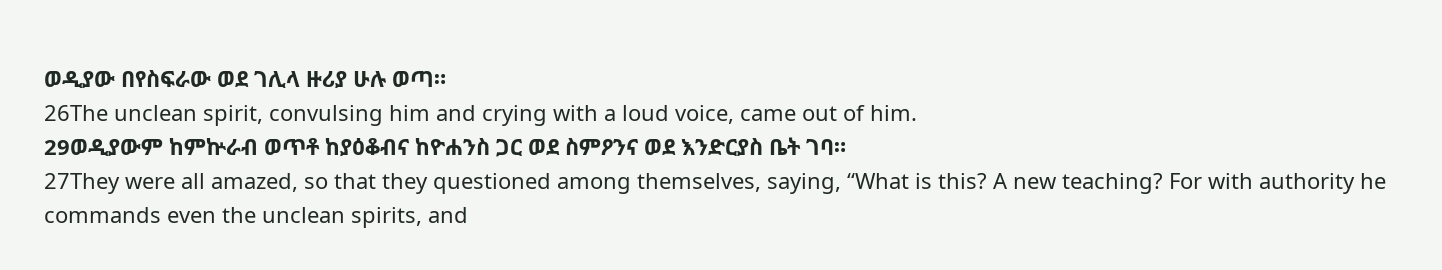ወዲያው በየስፍራው ወደ ገሊላ ዙሪያ ሁሉ ወጣ።
26The unclean spirit, convulsing him and crying with a loud voice, came out of him.
29ወዲያውም ከምኵራብ ወጥቶ ከያዕቆብና ከዮሐንስ ጋር ወደ ስምዖንና ወደ እንድርያስ ቤት ገባ።
27They were all amazed, so that they questioned among themselves, saying, “What is this? A new teaching? For with authority he commands even the unclean spirits, and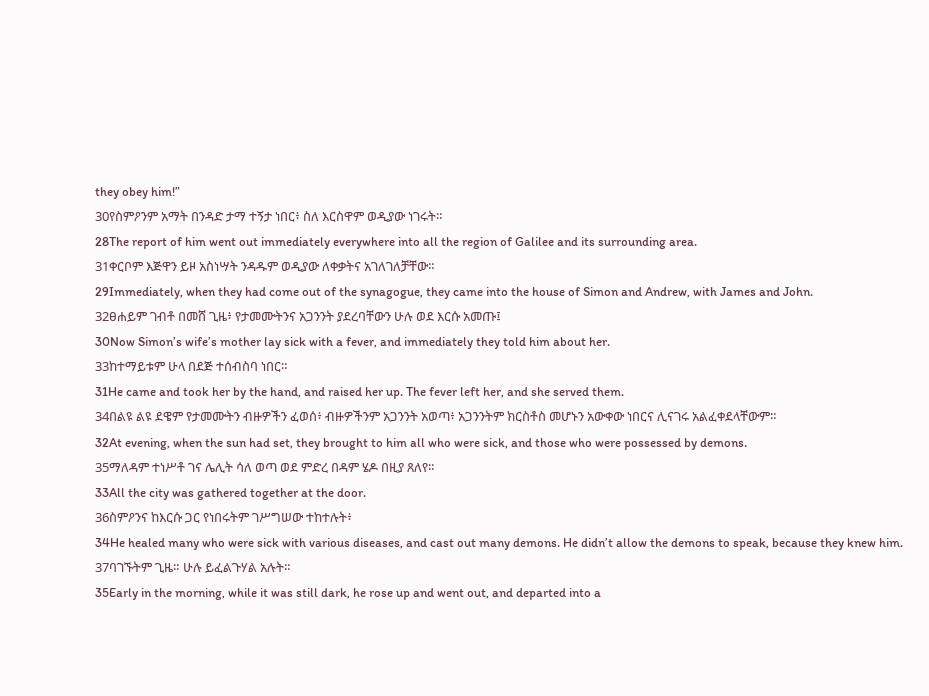they obey him!”
30የስምዖንም አማት በንዳድ ታማ ተኝታ ነበር፥ ስለ እርስዋም ወዲያው ነገሩት።
28The report of him went out immediately everywhere into all the region of Galilee and its surrounding area.
31ቀርቦም እጅዋን ይዞ አስነሣት ንዳዱም ወዲያው ለቀቃትና አገለገለቻቸው።
29Immediately, when they had come out of the synagogue, they came into the house of Simon and Andrew, with James and John.
32ፀሐይም ገብቶ በመሸ ጊዜ፥ የታመሙትንና አጋንንት ያደረባቸውን ሁሉ ወደ እርሱ አመጡ፤
30Now Simon’s wife’s mother lay sick with a fever, and immediately they told him about her.
33ከተማይቱም ሁላ በደጅ ተሰብስባ ነበር።
31He came and took her by the hand, and raised her up. The fever left her, and she served them.
34በልዩ ልዩ ደዌም የታመሙትን ብዙዎችን ፈወሰ፥ ብዙዎችንም አጋንንት አወጣ፥ አጋንንትም ክርስቶስ መሆኑን አውቀው ነበርና ሊናገሩ አልፈቀደላቸውም።
32At evening, when the sun had set, they brought to him all who were sick, and those who were possessed by demons.
35ማለዳም ተነሥቶ ገና ሌሊት ሳለ ወጣ ወደ ምድረ በዳም ሄዶ በዚያ ጸለየ።
33All the city was gathered together at the door.
36ስምዖንና ከእርሱ ጋር የነበሩትም ገሥግሠው ተከተሉት፥
34He healed many who were sick with various diseases, and cast out many demons. He didn’t allow the demons to speak, because they knew him.
37ባገኙትም ጊዜ። ሁሉ ይፈልጉሃል አሉት።
35Early in the morning, while it was still dark, he rose up and went out, and departed into a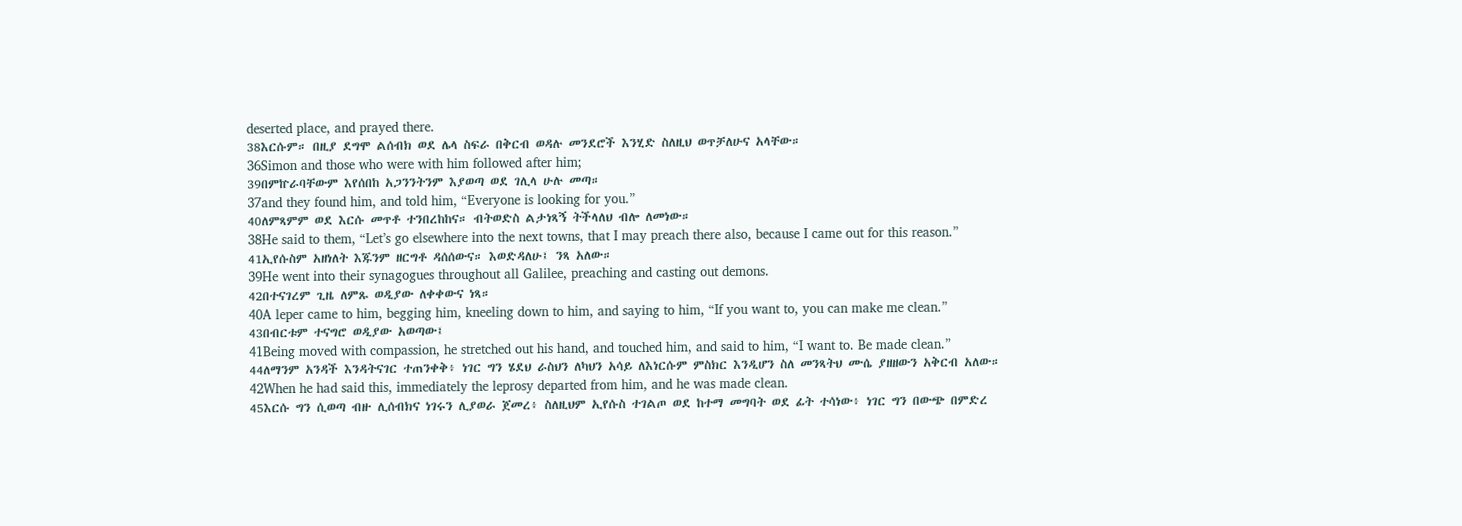deserted place, and prayed there.
38እርሱም። በዚያ ደግሞ ልሰብክ ወደ ሌላ ስፍራ በቅርብ ወዳሉ መንደሮች እንሂድ ስለዚህ ወጥቻለሁና አላቸው።
36Simon and those who were with him followed after him;
39በምኵራባቸውም እየሰበከ አጋንንትንም እያወጣ ወደ ገሊላ ሁሉ መጣ።
37and they found him, and told him, “Everyone is looking for you.”
40ለምጻምም ወደ እርሱ መጥቶ ተንበረከከና። ብትወድስ ልታነጻኝ ትችላለህ ብሎ ለመነው።
38He said to them, “Let’s go elsewhere into the next towns, that I may preach there also, because I came out for this reason.”
41ኢየሱስም አዘነለት እጁንም ዘርግቶ ዳሰሰውና። እወድዳለሁ፤ ንጻ አለው።
39He went into their synagogues throughout all Galilee, preaching and casting out demons.
42በተናገረም ጊዜ ለምጹ ወዲያው ለቀቀውና ነጻ።
40A leper came to him, begging him, kneeling down to him, and saying to him, “If you want to, you can make me clean.”
43በብርቱም ተናግሮ ወዲያው አወጣው፤
41Being moved with compassion, he stretched out his hand, and touched him, and said to him, “I want to. Be made clean.”
44ለማንም አንዳች እንዳትናገር ተጠንቀቅ፥ ነገር ግን ሄደህ ራስህን ለካህን አሳይ ለእነርሱም ምስክር እንዲሆን ስለ መንጻትህ ሙሴ ያዘዘውን አቅርብ አለው።
42When he had said this, immediately the leprosy departed from him, and he was made clean.
45እርሱ ግን ሲወጣ ብዙ ሊሰብክና ነገሩን ሊያወራ ጀመረ፥ ስለዚህም ኢየሱስ ተገልጦ ወደ ከተማ መግባት ወደ ፊት ተሳነው፥ ነገር ግን በውጭ በምድረ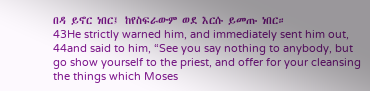በዳ ይኖር ነበር፤ ከየስፍራውም ወደ እርሱ ይመጡ ነበር።
43He strictly warned him, and immediately sent him out,
44and said to him, “See you say nothing to anybody, but go show yourself to the priest, and offer for your cleansing the things which Moses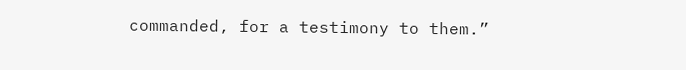commanded, for a testimony to them.”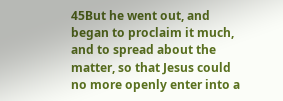45But he went out, and began to proclaim it much, and to spread about the matter, so that Jesus could no more openly enter into a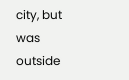city, but was outside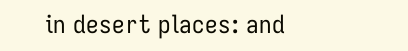in desert places: and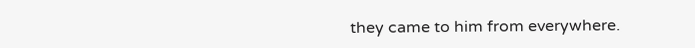they came to him from everywhere.